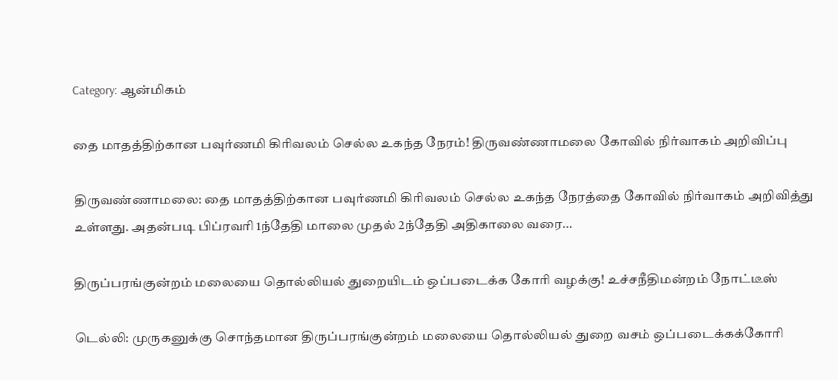Category: ஆன்மிகம்

தை மாதத்திற்கான பவுர்ணமி கிரிவலம் செல்ல உகந்த நேரம்! திருவண்ணாமலை கோவில் நிர்வாகம் அறிவிப்பு

திருவண்ணாமலை: தை மாதத்திற்கான பவுர்ணமி கிரிவலம் செல்ல உகந்த நேரத்தை கோவில் நிர்வாகம் அறிவித்து உள்ளது. அதன்படி பிப்ரவரி 1ந்தேதி மாலை முதல் 2ந்தேதி அதிகாலை வரை…

திருப்பரங்குன்றம் மலையை தொல்லியல் துறையிடம் ஒப்படைக்க கோரி வழக்கு! உச்சநீதிமன்றம் நோட்டீஸ்

டெல்லி: முருகனுக்கு சொந்தமான திருப்பரங்குன்றம் மலையை தொல்லியல் துறை வசம் ஒப்படைக்கக்கோரி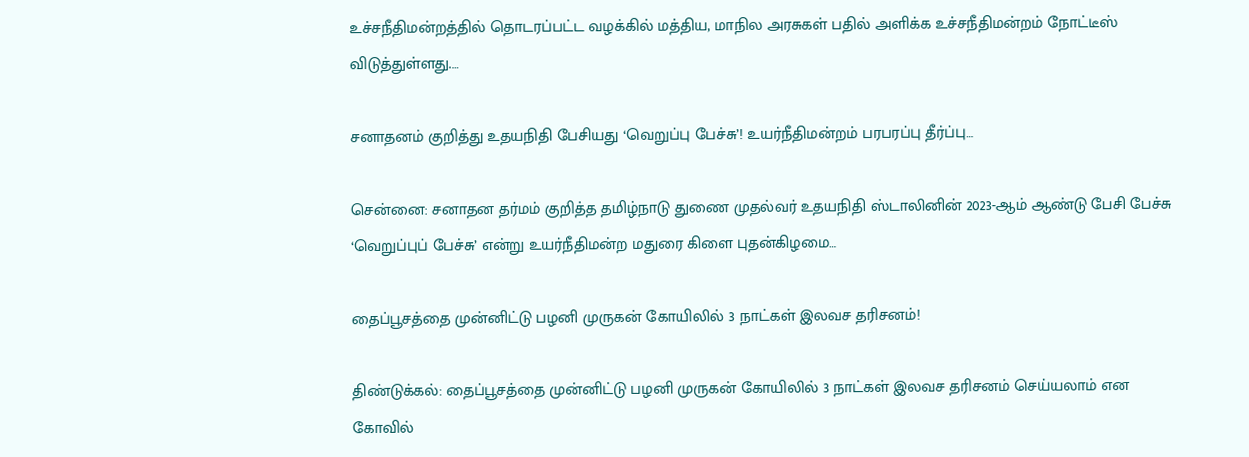உச்சநீதிமன்றத்தில் தொடரப்பட்ட வழக்கில் மத்திய, மாநில அரசுகள் பதில் அளிக்க உச்சநீதிமன்றம் நோட்டீஸ் விடுத்துள்ளது.…

சனாதனம் குறித்து உதயநிதி பேசியது ‘வெறுப்பு பேச்சு’! உயர்நீதிமன்றம் பரபரப்பு தீர்ப்பு…

சென்னை: சனாதன தர்மம் குறித்த தமிழ்நாடு துணை முதல்வர் உதயநிதி ஸ்டாலினின் 2023-ஆம் ஆண்டு பேசி பேச்சு ‘வெறுப்புப் பேச்சு’ என்று உயர்நீதிமன்ற மதுரை கிளை புதன்கிழமை…

தைப்பூசத்தை முன்னிட்டு பழனி முருகன் கோயிலில் 3 நாட்கள் இலவச தரிசனம்!

திண்டுக்கல்: தைப்பூசத்தை முன்னிட்டு பழனி முருகன் கோயிலில் 3 நாட்கள் இலவச தரிசனம் செய்யலாம் என கோவில்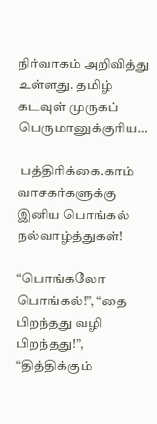நிர்வாகம் அறிவித்து உள்ளது. தமிழ் கடவுள் முருகப் பெருமானுக்குரிய…

 பத்திரிக்கை.காம் வாசகர்களுக்கு இனிய பொங்கல் நல்வாழ்த்துகள்!

“பொங்கலோ பொங்கல்!”, “தை பிறந்தது வழி பிறந்தது!”, “தித்திக்கும்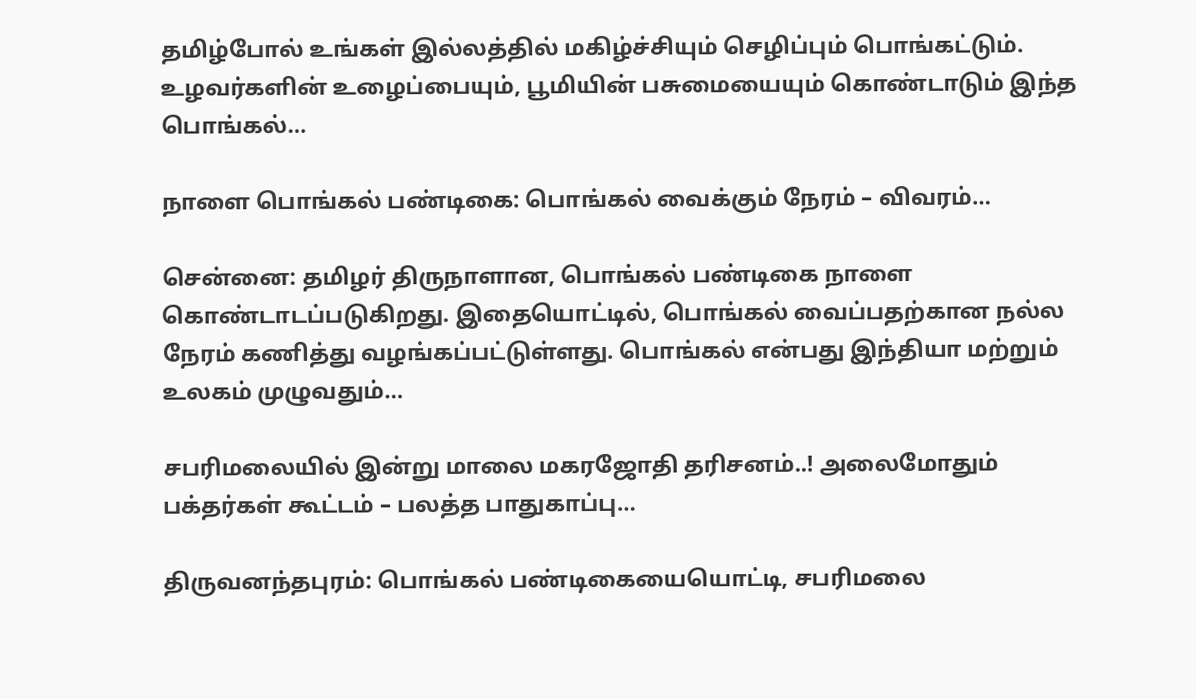தமிழ்போல் உங்கள் இல்லத்தில் மகிழ்ச்சியும் செழிப்பும் பொங்கட்டும். உழவர்களின் உழைப்பையும், பூமியின் பசுமையையும் கொண்டாடும் இந்த பொங்கல்…

நாளை பொங்கல் பண்டிகை: பொங்கல் வைக்கும் நேரம் – விவரம்…

சென்னை: தமிழர் திருநாளான, பொங்கல் பண்டிகை நாளை கொண்டாடப்படுகிறது. இதையொட்டில், பொங்கல் வைப்பதற்கான நல்ல நேரம் கணித்து வழங்கப்பட்டுள்ளது. பொங்கல் என்பது இந்தியா மற்றும் உலகம் முழுவதும்…

சபரிமலையில் இன்று மாலை மகரஜோதி தரிசனம்..! அலைமோதும் பக்தர்கள் கூட்டம் – பலத்த பாதுகாப்பு…

திருவனந்தபுரம்: பொங்கல் பண்டிகையையொட்டி, சபரிமலை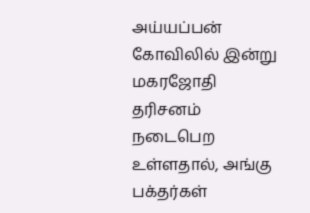அய்யப்பன் கோவிலில் இன்று மகரஜோதி தரிசனம் நடைபெற உள்ளதால், அங்கு பக்தர்கள்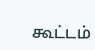கூட்டம்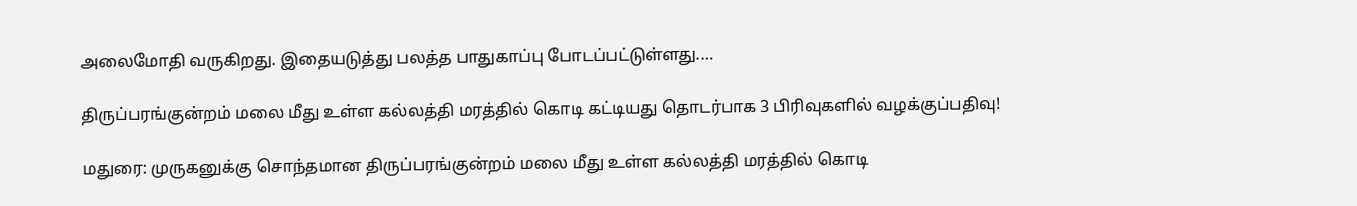அலைமோதி வருகிறது. இதையடுத்து பலத்த பாதுகாப்பு போடப்பட்டுள்ளது.…

திருப்பரங்குன்றம் மலை மீது உள்ள கல்லத்தி மரத்தில் கொடி கட்டியது தொடர்பாக 3 பிரிவுகளில் வழக்குப்பதிவு!

மதுரை: முருகனுக்கு சொந்தமான திருப்பரங்குன்றம் மலை மீது உள்ள கல்லத்தி மரத்தில் கொடி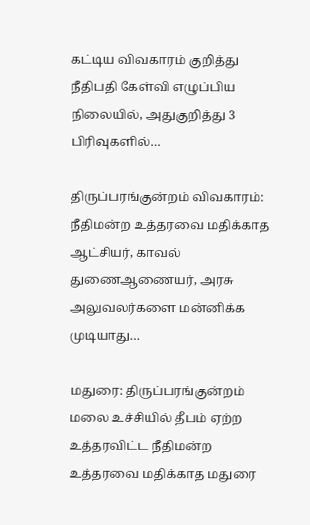கட்டிய விவகாரம் குறித்து நீதிபதி கேள்வி எழுப்பிய நிலையில், அதுகுறித்து 3 பிரிவுகளில்…

திருப்பரங்குன்றம் விவகாரம்: நீதிமன்ற உத்தரவை மதிக்காத ஆட்சியர், காவல் துணைஆணையர், அரசு அலுவலர்களை மன்னிக்க முடியாது…

மதுரை: திருப்பரங்குன்றம் மலை உச்சியில் தீபம் ஏற்ற உத்தரவிட்ட நீதிமன்ற உத்தரவை மதிக்காத மதுரை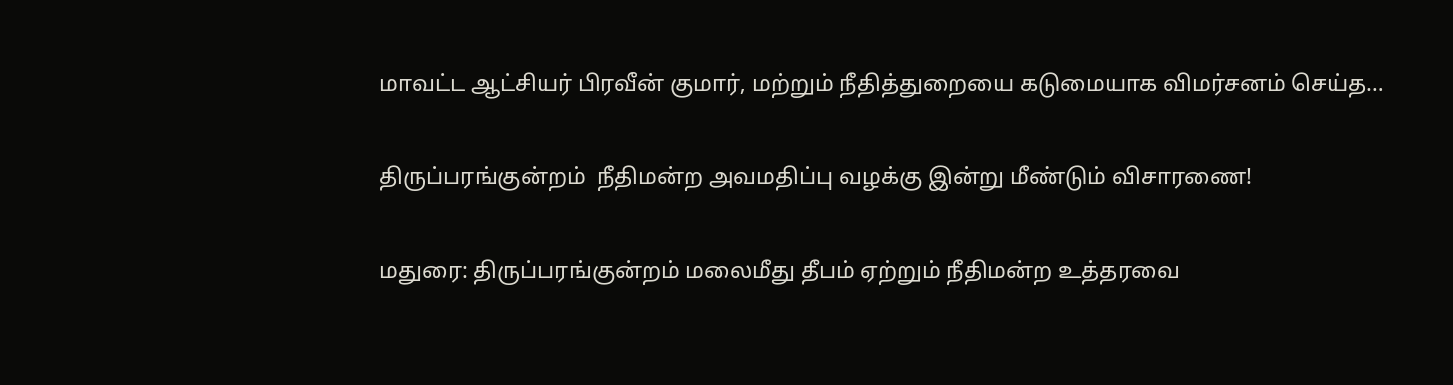மாவட்ட ஆட்சியர் பிரவீன் குமார், மற்றும் நீதித்துறையை கடுமையாக விமர்சனம் செய்த…

திருப்பரங்குன்றம்  நீதிமன்ற அவமதிப்பு வழக்கு இன்று மீண்டும் விசாரணை!

மதுரை: திருப்பரங்குன்றம் மலைமீது தீபம் ஏற்றும் நீதிமன்ற உத்தரவை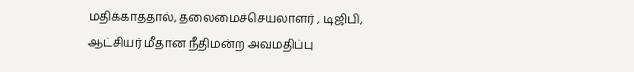மதிக்காததால், தலைமைச்செயலாளர் , டிஜிபி, ஆட்சியர் மீதான நீதிமன்ற அவமதிப்பு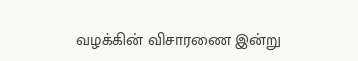வழக்கின் விசாரணை இன்று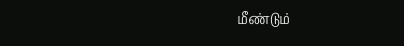மீண்டும்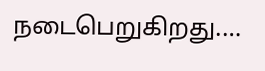நடைபெறுகிறது.…